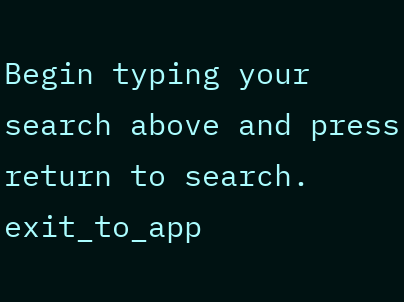Begin typing your search above and press return to search.
exit_to_app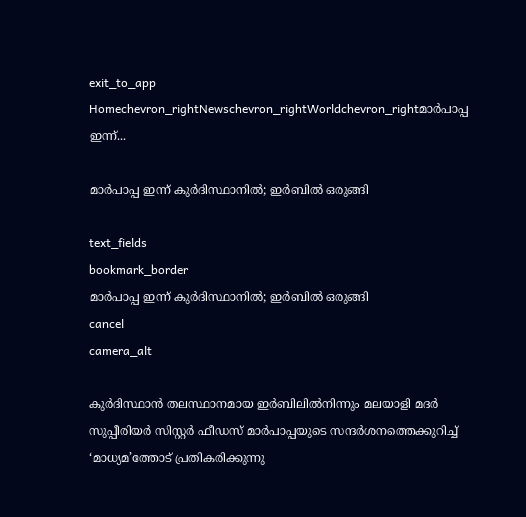exit_to_app
Homechevron_rightNewschevron_rightWorldchevron_rightമാർപാപ്പ ഇന്ന്...

മാർപാപ്പ ഇന്ന് കുർദിസ്ഥാനിൽ; ഇർബിൽ ഒരുങ്ങി

text_fields
bookmark_border
മാർപാപ്പ ഇന്ന് കുർദിസ്ഥാനിൽ; ഇർബിൽ ഒരുങ്ങി
cancel
camera_alt

കുർദിസ്ഥാൻ തലസ്ഥാനമായ ഇർബിലിൽനിന്നും മലയാളി മദർ സുപ്പീരിയർ സിസ്റ്റർ ഫീഡസ് മാർപാപ്പയുടെ സന്ദർശനത്തെക്കുറിച്ച് ‘മാധ്യമ’ത്തോട് പ്രതികരിക്കുന്നു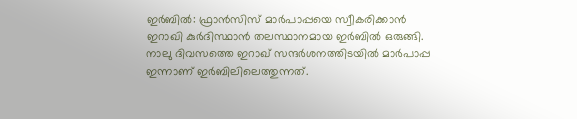ഇർബിൽ: ഫ്രാൻസിസ് മാർപാപ്പയെ സ്വീകരിക്കാൻ ഇറാഖി കുർദിസ്ഥാൻ തലസ്ഥാനമാ‍യ ഇർബിൽ ഒരുങ്ങി. നാലു ദിവസത്തെ ഇറാഖ് സന്ദർശനത്തിടയിൽ മാർപാപ്പ ഇന്നാണ് ഇർബിലിലെത്തുന്നത്.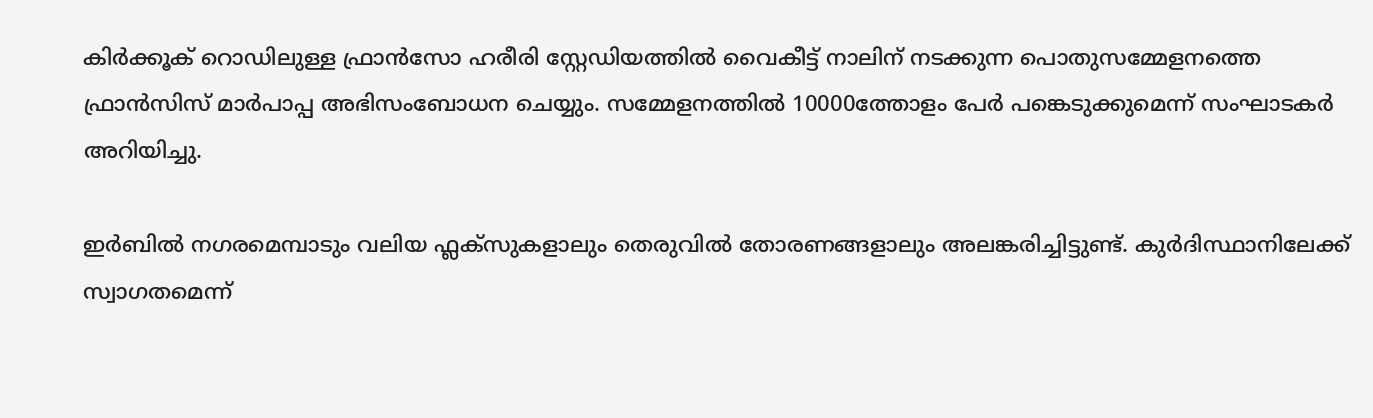കിർക്കൂക് റൊഡിലുള്ള ഫ്രാൻസോ ഹരീരി സ്റ്റേഡിയത്തിൽ വൈകീട്ട് നാലിന് നടക്കുന്ന പൊതുസമ്മേളനത്തെ ഫ്രാൻസിസ് മാർപാപ്പ അഭിസംബോധന ചെയ്യും. സമ്മേളനത്തിൽ 10000ത്തോളം പേർ പങ്കെടുക്കുമെന്ന് സംഘാടകർ അറിയിച്ചു.

ഇർബിൽ നഗരമെമ്പാടും വലിയ ഫ്ലക്സുകളാലും തെരുവിൽ തോരണങ്ങളാലും അലങ്കരിച്ചിട്ടുണ്ട്. കുർദിസ്ഥാനിലേക്ക് സ്വാഗതമെന്ന്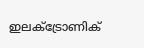ഇലക്ട്രോണിക്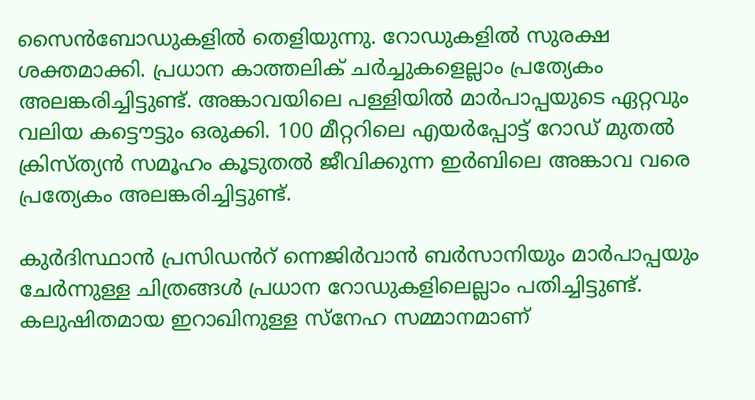സൈൻബോഡുകളിൽ തെളിയുന്നു. റോഡുകളിൽ സുരക്ഷ ശക്തമാക്കി. പ്രധാന കാത്തലിക് ചർച്ചുകളെല്ലാം പ്രത്യേകം അലങ്കരിച്ചിട്ടുണ്ട്. അങ്കാവയിലെ പള്ളിയിൽ മാർപാപ്പയുടെ ഏറ്റവും വലിയ കട്ടൌട്ടും ഒരുക്കി. 100 മീറ്ററിലെ എയർപ്പോട്ട് റോഡ് മുതൽ ക്രിസ്ത്യൻ സമൂഹം കൂടുതൽ ജീവിക്കുന്ന ഇർബിലെ അങ്കാവ വരെ പ്രത്യേകം അലങ്കരിച്ചിട്ടുണ്ട്.

കുർദിസ്ഥാൻ പ്രസിഡൻറ് ന്നെജിർവാൻ ബർസാനിയും മാർപാപ്പയും ചേർന്നുള്ള ചിത്രങ്ങൾ പ്രധാന റോഡുകളിലെല്ലാം പതിച്ചിട്ടുണ്ട്. കലുഷിതമായ ഇറാഖിനുള്ള സ്നേഹ സമ്മാനമാണ്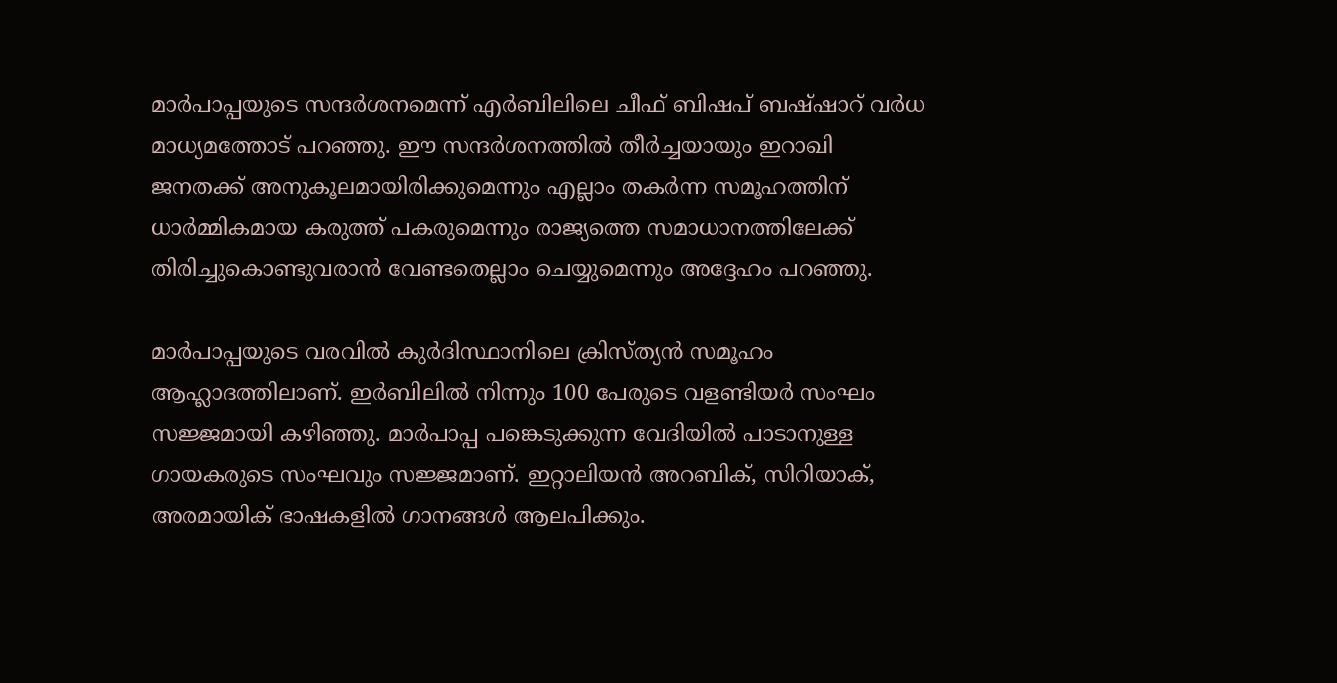മാർപാപ്പയുടെ സന്ദർശനമെന്ന് എർബിലിലെ ചീഫ് ബിഷപ് ബഷ്ഷാറ് വർധ മാധ്യമത്തോട് പറഞ്ഞു. ഈ സന്ദർശനത്തിൽ തീർച്ചയായും ഇറാഖി ജനതക്ക് അനുകൂലമായിരിക്കുമെന്നും എല്ലാം തകർന്ന സമൂഹത്തിന് ധാർമ്മികമാ‍യ കരുത്ത് പകരുമെന്നും രാജ്യത്തെ സമാധാനത്തിലേക്ക് തിരിച്ചുകൊണ്ടുവരാൻ വേണ്ടതെല്ലാം ചെയ്യുമെന്നും അദ്ദേഹം പറഞ്ഞു.

മാർപാപ്പയുടെ വരവിൽ കുർദിസ്ഥാനിലെ ക്രിസ്ത്യൻ സമൂഹം ആഹ്ലാ‍ദത്തിലാണ്. ഇർബിലിൽ നിന്നും 100 പേരുടെ വളണ്ടിയർ സംഘം സജ്ജമായി കഴിഞ്ഞു. മാർപാപ്പ പങ്കെടുക്കുന്ന വേദിയിൽ പാടാനുള്ള ഗായകരുടെ സംഘവും സജ്ജമാണ്. ഇറ്റാലിയൻ അറബിക്, സിറിയാക്, അരമായിക് ഭാഷകളിൽ ഗാനങ്ങൾ ആലപിക്കും.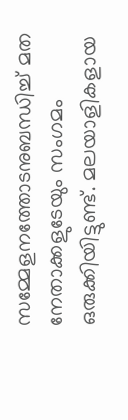സമ്മേളനത്തോടനുബന്ധിച്ച് മത നേതാക്കളുടേയും സംഗമം ഒരുക്കിയിട്ടുണ്ട്. മലയാളികളായ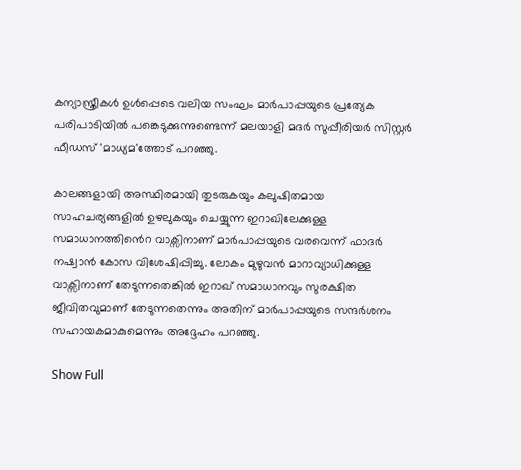കന്യാസ്ത്രീകൾ ഉൾപ്പെടെ വലിയ സംഘം മാർപാപ്പയുടെ പ്രത്യേക പരിപാടിയിൽ പങ്കെടുക്കുന്നുണ്ടെന്ന് മലയാളി മദർ സുപ്പീരിയർ സിസ്റ്റർ ഫീഡസ് 'മാധ്യമ'ത്തോട് പറഞ്ഞു.

കാലങ്ങളായി അസ്ഥിരമായി തുടരുകയും കലുഷിതമായ സാഹചര്യങ്ങളിൽ ഉഴലുകയും ചെയ്യുന്ന ഇറാ‍ഖിലേക്കുള്ള സമാധാനത്തിൻെറ വാക്സിനാണ് മാർപാപ്പയുടെ വരവെന്ന് ഫാദർ നഷ്വാൻ കോസ വിശേഷിപ്പിച്ചു. ലോകം മുഴുവൻ മാറാവ്യാധിക്കുള്ള വാക്സിനാണ് തേടുന്നതെങ്കിൽ ഇറാഖ് സമാധാനവും സുരക്ഷിത ജീവിതവുമാണ് തേടുന്നതെന്നും അതിന് മാർപാപ്പയുടെ സന്ദർശനം സഹായകമാകുമെന്നും അദ്ദേഹം പറഞ്ഞു.

Show Full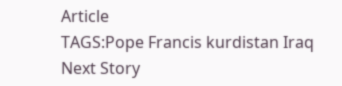Article
TAGS:Pope Francis kurdistan Iraq
Next Story